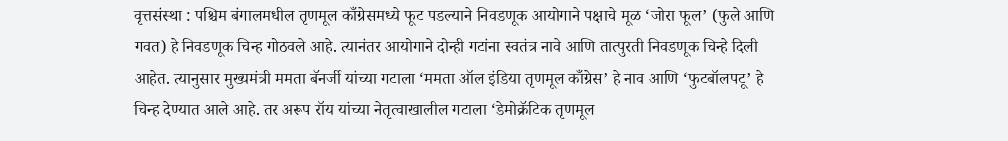वृत्तसंस्था : पश्चिम बंगालमधील तृणमूल काँग्रेसमध्ये फूट पडल्याने निवडणूक आयोगाने पक्षाचे मूळ ‘जोरा फूल’ (फुले आणि गवत) हे निवडणूक चिन्ह गोठवले आहे. त्यानंतर आयोगाने दोन्ही गटांना स्वतंत्र नावे आणि तात्पुरती निवडणूक चिन्हे दिली आहेत. त्यानुसार मुख्यमंत्री ममता बॅनर्जी यांच्या गटाला ‘ममता ऑल इंडिया तृणमूल काँग्रेस’ हे नाव आणि ‘फुटबॉलपटू’ हे चिन्ह देण्यात आले आहे. तर अरूप रॉय यांच्या नेतृत्वाखालील गटाला ‘डेमोक्रॅटिक तृणमूल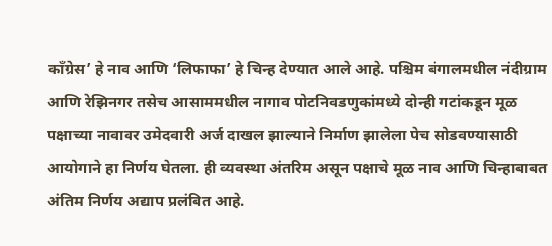काँग्रेस’ हे नाव आणि ‘लिफाफा’ हे चिन्ह देण्यात आले आहे. पश्चिम बंगालमधील नंदीग्राम आणि रेझिनगर तसेच आसाममधील नागाव पोटनिवडणुकांमध्ये दोन्ही गटांकडून मूळ पक्षाच्या नावावर उमेदवारी अर्ज दाखल झाल्याने निर्माण झालेला पेच सोडवण्यासाठी आयोगाने हा निर्णय घेतला. ही व्यवस्था अंतरिम असून पक्षाचे मूळ नाव आणि चिन्हाबाबत अंतिम निर्णय अद्याप प्रलंबित आहे.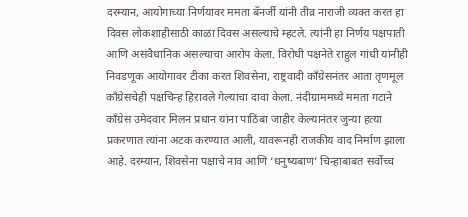दरम्यान, आयोगाच्या निर्णयावर ममता बॅनर्जी यांनी तीव्र नाराजी व्यक्त करत हा दिवस लोकशाहीसाठी काळा दिवस असल्याचे म्हटले. त्यांनी हा निर्णय पक्षपाती आणि असंवैधानिक असल्याचा आरोप केला. विरोधी पक्षनेते राहुल गांधी यांनीही निवडणूक आयोगावर टीका करत शिवसेना, राष्ट्रवादी काँग्रेसनंतर आता तृणमूल काँग्रेसचेही पक्षचिन्ह हिरावले गेल्याचा दावा केला. नंदीग्राममध्ये ममता गटाने काँग्रेस उमेदवार मिलन प्रधान यांना पाठिंबा जाहीर केल्यानंतर जुन्या हत्या प्रकरणात त्यांना अटक करण्यात आली, यावरूनही राजकीय वाद निर्माण झाला आहे. दरम्यान, शिवसेना पक्षाचे नाव आणि ‘धनुष्यबाण’ चिन्हाबाबत सर्वोच्च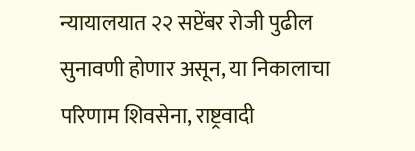न्यायालयात २२ सप्टेंबर रोजी पुढील सुनावणी होणार असून, या निकालाचा परिणाम शिवसेना, राष्ट्रवादी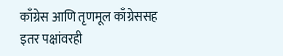काँग्रेस आणि तृणमूल काँग्रेससह इतर पक्षांवरही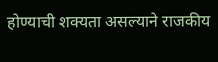होण्याची शक्यता असल्याने राजकीय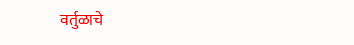वर्तुळाचे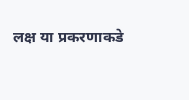लक्ष या प्रकरणाकडे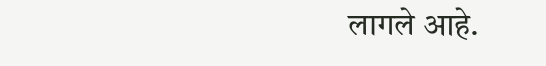लागले आहे.